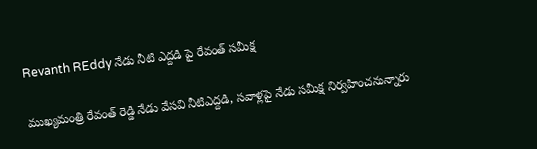Revanth REddy నేడు నీటి ఎద్దడి పై రేవంత్ సమీక్ష

ముఖ్యమంత్రి రేవంత్ రెడ్డి నేడు వేసవి నీటిఎద్దడి, సవాళ్లపై నేడు సమీక్ష నిర్వహించనున్నారు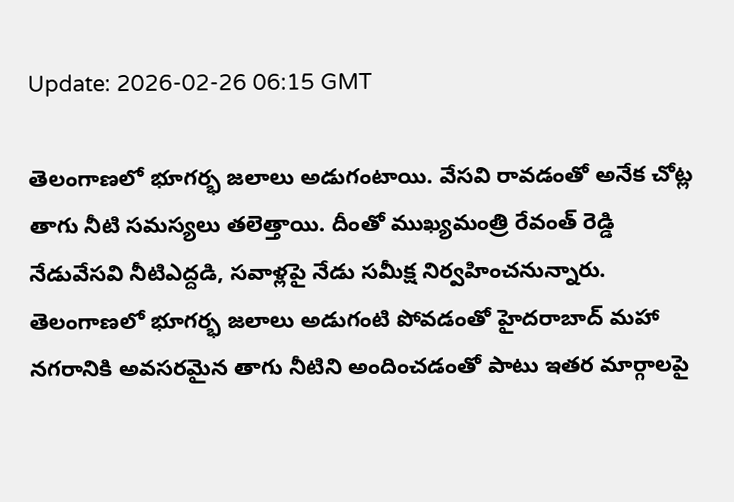Update: 2026-02-26 06:15 GMT

తెలంగాణలో భూగర్భ జలాలు అడుగంటాయి. వేసవి రావడంతో అనేక చోట్ల తాగు నీటి సమస్యలు తలెత్తాయి. దీంతో ముఖ్యమంత్రి రేవంత్ రెడ్డి నేడువేసవి నీటిఎద్దడి, సవాళ్లపై నేడు సమీక్ష నిర్వహించనున్నారు. తెలంగాణలో భూగర్భ జలాలు అడుగంటి పోవడంతో హైదరాబాద్ మహా నగరానికి అవసరమైన తాగు నీటిని అందించడంతో పాటు ఇతర మార్గాలపై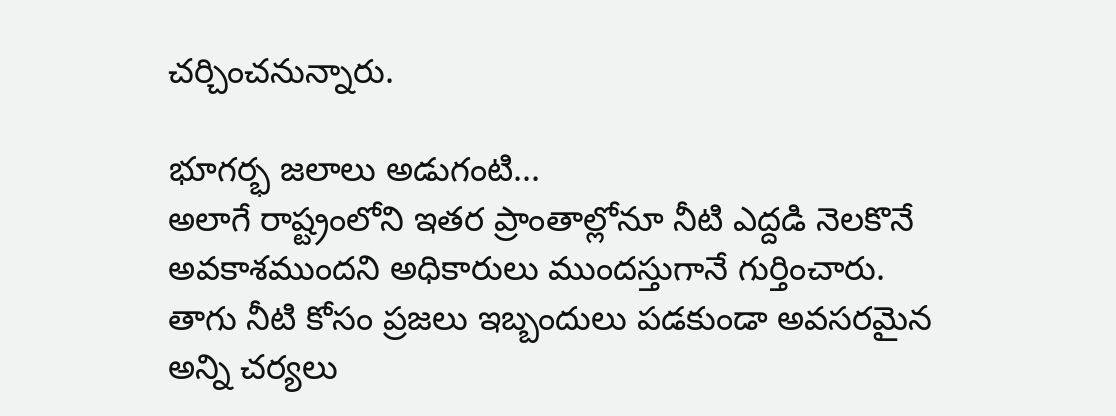చర్చించనున్నారు.

భూగర్భ జలాలు అడుగంటి...
అలాగే రాష్ట్రంలోని ఇతర ప్రాంతాల్లోనూ నీటి ఎద్దడి నెలకొనే అవకాశముందని అధికారులు ముందస్తుగానే గుర్తించారు. తాగు నీటి కోసం ప్రజలు ఇబ్బందులు పడకుండా అవసరమైన అన్ని చర్యలు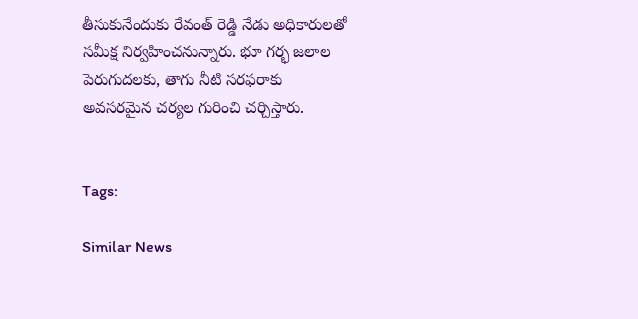తీసుకునేందుకు రేవంత్ రెడ్డి నేడు అధికారులతో సమీక్ష నిర్వహించనున్నారు. భూ గర్భ జలాల పెరుగుదలకు, తాగు నీటి సరఫరాకు అవసరమైన చర్యల గురించి చర్చిస్తారు.


Tags:

Similar News